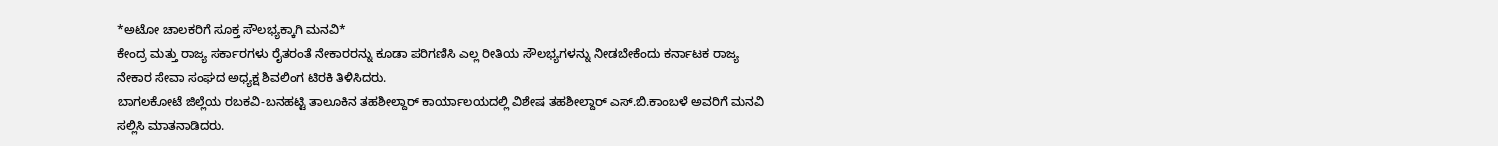*ಅಟೋ ಚಾಲಕರಿಗೆ ಸೂಕ್ತ ಸೌಲಭ್ಯಕ್ಕಾಗಿ ಮನವಿ*
ಕೇಂದ್ರ ಮತ್ತು ರಾಜ್ಯ ಸರ್ಕಾರಗಳು ರೈತರಂತೆ ನೇಕಾರರನ್ನು ಕೂಡಾ ಪರಿಗಣಿಸಿ ಎಲ್ಲ ರೀತಿಯ ಸೌಲಭ್ಯಗಳನ್ನು ನೀಡಬೇಕೆಂದು ಕರ್ನಾಟಕ ರಾಜ್ಯ ನೇಕಾರ ಸೇವಾ ಸಂಘದ ಅಧ್ಯಕ್ಷ ಶಿವಲಿಂಗ ಟಿರಕಿ ತಿಳಿಸಿದರು.
ಬಾಗಲಕೋಟೆ ಜಿಲ್ಲೆಯ ರಬಕವಿ-ಬನಹಟ್ಟಿ ತಾಲೂಕಿನ ತಹಶೀಲ್ದಾರ್ ಕಾರ್ಯಾಲಯದಲ್ಲಿ ವಿಶೇಷ ತಹಶೀಲ್ದಾರ್ ಎಸ್.ಬಿ.ಕಾಂಬಳೆ ಅವರಿಗೆ ಮನವಿ ಸಲ್ಲಿಸಿ ಮಾತನಾಡಿದರು.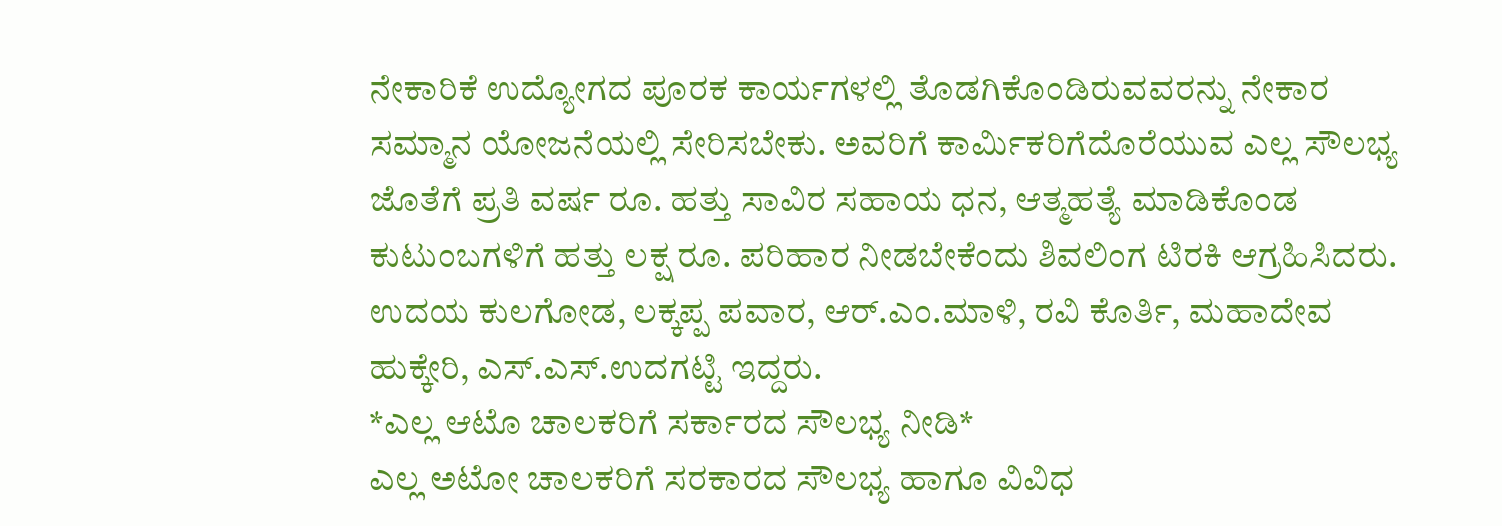ನೇಕಾರಿಕೆ ಉದ್ಯೋಗದ ಪೂರಕ ಕಾರ್ಯಗಳಲ್ಲಿ ತೊಡಗಿಕೊಂಡಿರುವವರನ್ನು ನೇಕಾರ ಸಮ್ಮಾನ ಯೋಜನೆಯಲ್ಲಿ ಸೇರಿಸಬೇಕು. ಅವರಿಗೆ ಕಾರ್ಮಿಕರಿಗೆದೊರೆಯುವ ಎಲ್ಲ ಸೌಲಭ್ಯ ಜೊತೆಗೆ ಪ್ರತಿ ವರ್ಷ ರೂ. ಹತ್ತು ಸಾವಿರ ಸಹಾಯ ಧನ, ಆತ್ಮಹತ್ಯೆ ಮಾಡಿಕೊಂಡ ಕುಟುಂಬಗಳಿಗೆ ಹತ್ತು ಲಕ್ಷ ರೂ. ಪರಿಹಾರ ನೀಡಬೇಕೆಂದು ಶಿವಲಿಂಗ ಟಿರಕಿ ಆಗ್ರಹಿಸಿದರು. ಉದಯ ಕುಲಗೋಡ, ಲಕ್ಕಪ್ಪ ಪವಾರ, ಆರ್.ಎಂ.ಮಾಳಿ, ರವಿ ಕೊರ್ತಿ, ಮಹಾದೇವ ಹುಕ್ಕೇರಿ, ಎಸ್.ಎಸ್.ಉದಗಟ್ಟಿ ಇದ್ದರು.
*ಎಲ್ಲ ಆಟೊ ಚಾಲಕರಿಗೆ ಸರ್ಕಾರದ ಸೌಲಭ್ಯ ನೀಡಿ*
ಎಲ್ಲ ಅಟೋ ಚಾಲಕರಿಗೆ ಸರಕಾರದ ಸೌಲಭ್ಯ ಹಾಗೂ ವಿವಿಧ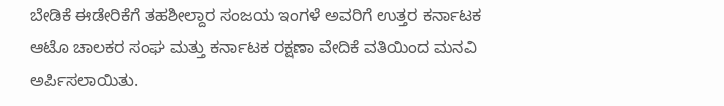ಬೇಡಿಕೆ ಈಡೇರಿಕೆಗೆ ತಹಶೀಲ್ದಾರ ಸಂಜಯ ಇಂಗಳೆ ಅವರಿಗೆ ಉತ್ತರ ಕರ್ನಾಟಕ ಆಟೊ ಚಾಲಕರ ಸಂಘ ಮತ್ತು ಕರ್ನಾಟಕ ರಕ್ಷಣಾ ವೇದಿಕೆ ವತಿಯಿಂದ ಮನವಿ ಅರ್ಪಿಸಲಾಯಿತು.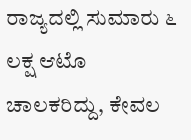ರಾಜ್ಯದಲ್ಲಿ ಸುಮಾರು ೬ ಲಕ್ಷ ಆಟೊ ಚಾಲಕರಿದ್ದು, ಕೇವಲ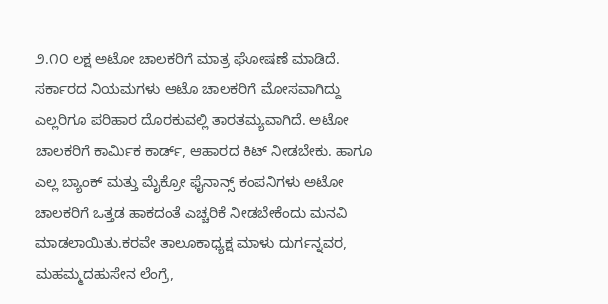೨.೧೦ ಲಕ್ಷ ಅಟೋ ಚಾಲಕರಿಗೆ ಮಾತ್ರ ಘೋಷಣೆ ಮಾಡಿದೆ. ಸರ್ಕಾರದ ನಿಯಮಗಳು ಆಟೊ ಚಾಲಕರಿಗೆ ಮೋಸವಾಗಿದ್ದು ಎಲ್ಲರಿಗೂ ಪರಿಹಾರ ದೊರಕುವಲ್ಲಿ ತಾರತಮ್ಯವಾಗಿದೆ. ಅಟೋ ಚಾಲಕರಿಗೆ ಕಾರ್ಮಿಕ ಕಾರ್ಡ್, ಆಹಾರದ ಕಿಟ್ ನೀಡಬೇಕು. ಹಾಗೂ ಎಲ್ಲ ಬ್ಯಾಂಕ್ ಮತ್ತು ಮೈಕ್ರೋ ಫೈನಾನ್ಸ್ ಕಂಪನಿಗಳು ಅಟೋ ಚಾಲಕರಿಗೆ ಒತ್ತಡ ಹಾಕದಂತೆ ಎಚ್ಚರಿಕೆ ನೀಡಬೇಕೆಂದು ಮನವಿ ಮಾಡಲಾಯಿತು.ಕರವೇ ತಾಲೂಕಾಧ್ಯಕ್ಷ ಮಾಳು ದುರ್ಗನ್ನವರ, ಮಹಮ್ಮದಹುಸೇನ ಲೆಂಗ್ರೆ,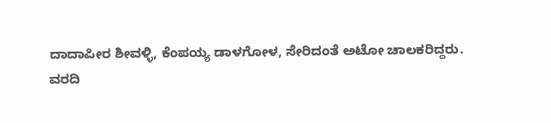ದಾದಾಪೀರ ಶೀವಳ್ಳಿ, ಕೆಂಪಯ್ಯ ಡಾಳಗೋಳ, ಸೇರಿದಂತೆ ಅಟೋ ಚಾಲಕರಿದ್ದರು.
ವರದಿ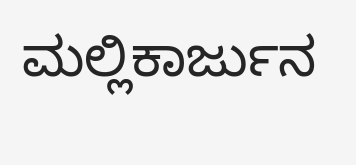ಮಲ್ಲಿಕಾರ್ಜುನ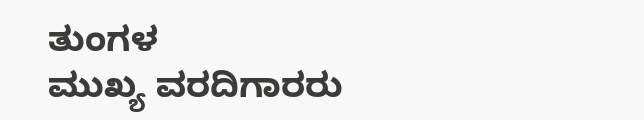ತುಂಗಳ
ಮುಖ್ಯ ವರದಿಗಾರರು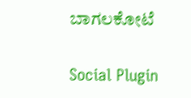ಬಾಗಲಕೋಟೆ

Social Plugin